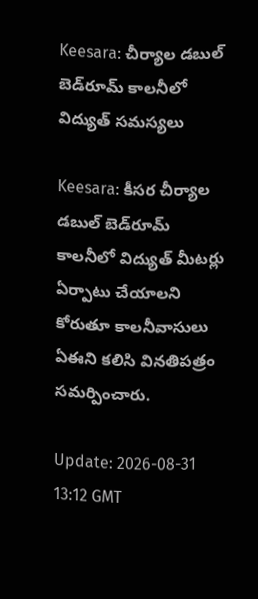Keesara: చీర్యాల డబుల్ బెడ్‌రూమ్ కాలనీలో విద్యుత్ సమస్యలు

Keesara: కీసర చీర్యాల డబుల్ బెడ్‌రూమ్ కాలనీలో విద్యుత్ మీటర్లు ఏర్పాటు చేయాలని కోరుతూ కాలనీవాసులు ఏఈని కలిసి వినతిపత్రం సమర్పించారు.

Update: 2026-08-31 13:12 GMT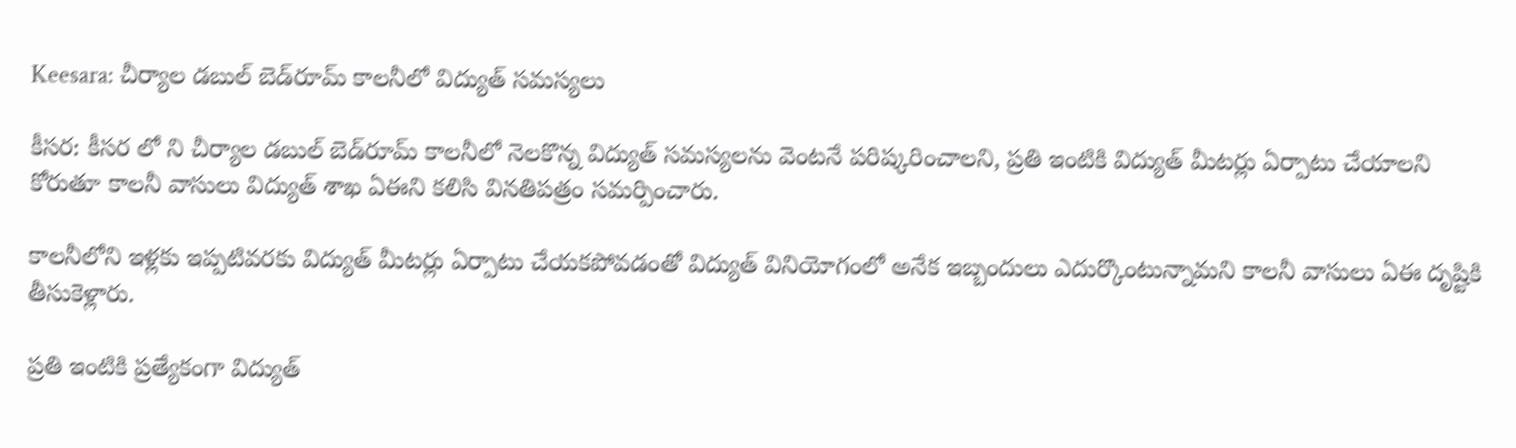Keesara: చీర్యాల డబుల్ బెడ్‌రూమ్ కాలనీలో విద్యుత్ సమస్యలు

కీసర: కీసర లో ని చీర్యాల డబుల్ బెడ్‌రూమ్ కాలనీలో నెలకొన్న విద్యుత్ సమస్యలను వెంటనే పరిష్కరించాలని, ప్రతి ఇంటికి విద్యుత్ మీటర్లు ఏర్పాటు చేయాలని కోరుతూ కాలనీ వాసులు విద్యుత్ శాఖ ఏఈని కలిసి వినతిపత్రం సమర్పించారు.

కాలనీలోని ఇళ్లకు ఇప్పటివరకు విద్యుత్ మీటర్లు ఏర్పాటు చేయకపోవడంతో విద్యుత్ వినియోగంలో అనేక ఇబ్బందులు ఎదుర్కొంటున్నామని కాలనీ వాసులు ఏఈ దృష్టికి తీసుకెళ్లారు.

ప్రతి ఇంటికి ప్రత్యేకంగా విద్యుత్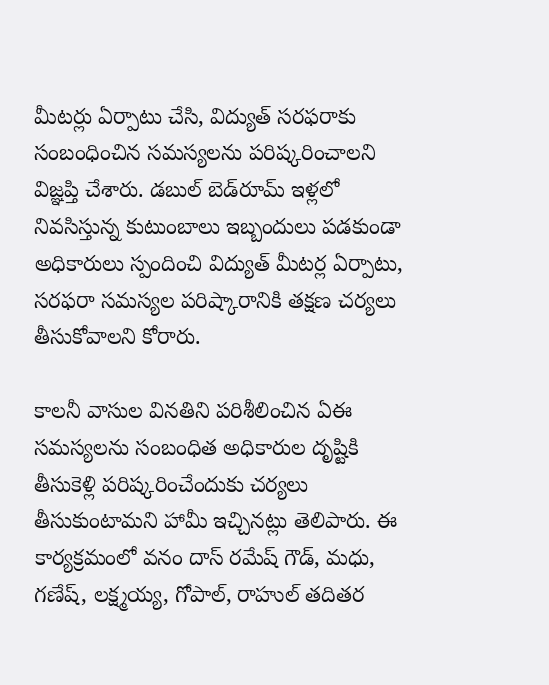మీటర్లు ఏర్పాటు చేసి, విద్యుత్ సరఫరాకు సంబంధించిన సమస్యలను పరిష్కరించాలని విజ్ఞప్తి చేశారు. డబుల్ బెడ్‌రూమ్ ఇళ్లలో నివసిస్తున్న కుటుంబాలు ఇబ్బందులు పడకుండా అధికారులు స్పందించి విద్యుత్ మీటర్ల ఏర్పాటు, సరఫరా సమస్యల పరిష్కారానికి తక్షణ చర్యలు తీసుకోవాలని కోరారు.

కాలనీ వాసుల వినతిని పరిశీలించిన ఏఈ సమస్యలను సంబంధిత అధికారుల దృష్టికి తీసుకెళ్లి పరిష్కరించేందుకు చర్యలు తీసుకుంటామని హామీ ఇచ్చినట్లు తెలిపారు. ఈ కార్యక్రమంలో వనం దాస్ రమేష్ గౌడ్, మధు, గణేష్, లక్ష్మయ్య, గోపాల్, రాహుల్ తదితర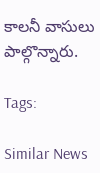కాలనీ వాసులు పాల్గొన్నారు.

Tags:

Similar News